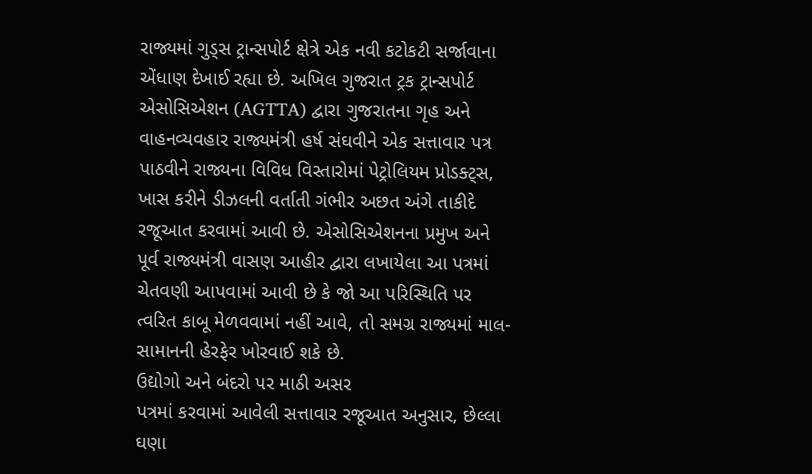રાજ્યમાં ગુડ્સ ટ્રાન્સપોર્ટ ક્ષેત્રે એક નવી કટોકટી સર્જાવાના એંધાણ દેખાઈ રહ્યા છે. અખિલ ગુજરાત ટ્રક ટ્રાન્સપોર્ટ એસોસિએશન (AGTTA) દ્વારા ગુજરાતના ગૃહ અને વાહનવ્યવહાર રાજ્યમંત્રી હર્ષ સંઘવીને એક સત્તાવાર પત્ર પાઠવીને રાજ્યના વિવિધ વિસ્તારોમાં પેટ્રોલિયમ પ્રોડક્ટ્સ, ખાસ કરીને ડીઝલની વર્તાતી ગંભીર અછત અંગે તાકીદે રજૂઆત કરવામાં આવી છે. એસોસિએશનના પ્રમુખ અને પૂર્વ રાજ્યમંત્રી વાસણ આહીર દ્વારા લખાયેલા આ પત્રમાં ચેતવણી આપવામાં આવી છે કે જો આ પરિસ્થિતિ પર ત્વરિત કાબૂ મેળવવામાં નહીં આવે, તો સમગ્ર રાજ્યમાં માલ-સામાનની હેરફેર ખોરવાઈ શકે છે.
ઉદ્યોગો અને બંદરો પર માઠી અસર
પત્રમાં કરવામાં આવેલી સત્તાવાર રજૂઆત અનુસાર, છેલ્લા ઘણા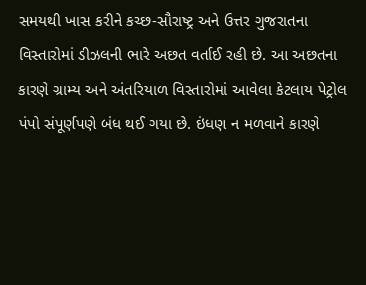સમયથી ખાસ કરીને કચ્છ-સૌરાષ્ટ્ર અને ઉત્તર ગુજરાતના વિસ્તારોમાં ડીઝલની ભારે અછત વર્તાઈ રહી છે. આ અછતના કારણે ગ્રામ્ય અને અંતરિયાળ વિસ્તારોમાં આવેલા કેટલાય પેટ્રોલ પંપો સંપૂર્ણપણે બંધ થઈ ગયા છે. ઇંધણ ન મળવાને કારણે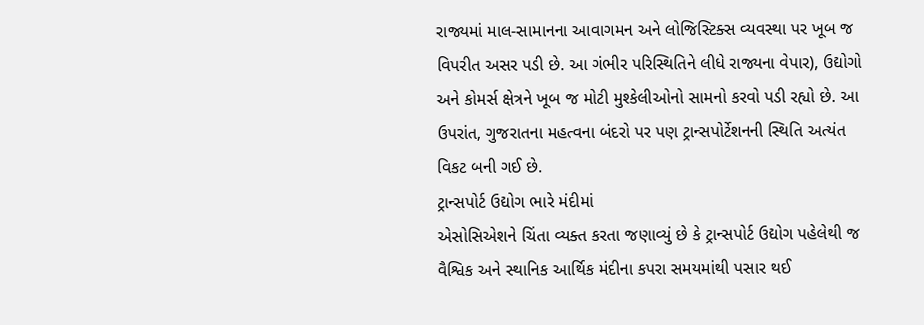રાજ્યમાં માલ-સામાનના આવાગમન અને લોજિસ્ટિક્સ વ્યવસ્થા પર ખૂબ જ વિપરીત અસર પડી છે. આ ગંભીર પરિસ્થિતિને લીધે રાજ્યના વેપાર), ઉદ્યોગો અને કોમર્સ ક્ષેત્રને ખૂબ જ મોટી મુશ્કેલીઓનો સામનો કરવો પડી રહ્યો છે. આ ઉપરાંત, ગુજરાતના મહત્વના બંદરો પર પણ ટ્રાન્સપોર્ટેશનની સ્થિતિ અત્યંત વિકટ બની ગઈ છે.
ટ્રાન્સપોર્ટ ઉદ્યોગ ભારે મંદીમાં
એસોસિએશને ચિંતા વ્યક્ત કરતા જણાવ્યું છે કે ટ્રાન્સપોર્ટ ઉદ્યોગ પહેલેથી જ વૈશ્વિક અને સ્થાનિક આર્થિક મંદીના કપરા સમયમાંથી પસાર થઈ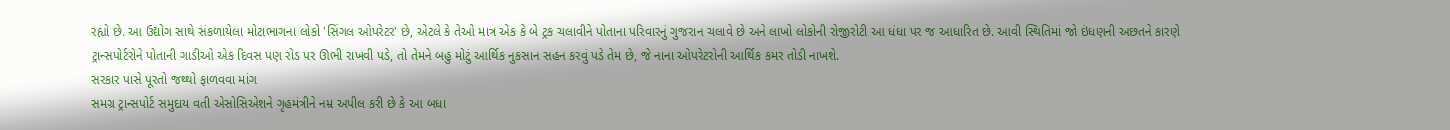રહ્યો છે. આ ઉદ્યોગ સાથે સંકળાયેલા મોટાભાગના લોકો 'સિંગલ ઓપરેટર' છે, એટલે કે તેઓ માત્ર એક કે બે ટ્રક ચલાવીને પોતાના પરિવારનું ગુજરાન ચલાવે છે અને લાખો લોકોની રોજીરોટી આ ધંધા પર જ આધારિત છે. આવી સ્થિતિમાં જો ઇંધણની અછતને કારણે ટ્રાન્સપોર્ટરોને પોતાની ગાડીઓ એક દિવસ પણ રોડ પર ઊભી રાખવી પડે, તો તેમને બહુ મોટું આર્થિક નુકસાન સહન કરવું પડે તેમ છે, જે નાના ઓપરેટરોની આર્થિક કમર તોડી નાખશે.
સરકાર પાસે પૂરતો જથ્થો ફાળવવા માંગ
સમગ્ર ટ્રાન્સપોર્ટ સમુદાય વતી એસોસિએશને ગૃહમંત્રીને નમ્ર અપીલ કરી છે કે આ બધા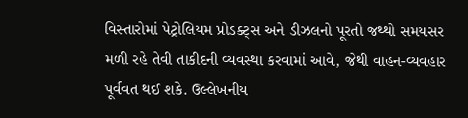વિસ્તારોમાં પેટ્રોલિયમ પ્રોડક્ટ્સ અને ડીઝલનો પૂરતો જથ્થો સમયસર મળી રહે તેવી તાકીદની વ્યવસ્થા કરવામાં આવે, જેથી વાહન-વ્યવહાર પૂર્વવત થઈ શકે. ઉલ્લેખનીય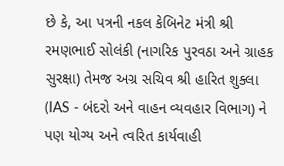છે કે, આ પત્રની નકલ કેબિનેટ મંત્રી શ્રી રમણભાઈ સોલંકી (નાગરિક પુરવઠા અને ગ્રાહક સુરક્ષા) તેમજ અગ્ર સચિવ શ્રી હારિત શુક્લા (IAS - બંદરો અને વાહન વ્યવહાર વિભાગ) ને પણ યોગ્ય અને ત્વરિત કાર્યવાહી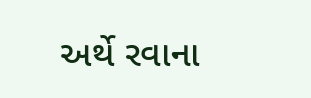અર્થે રવાના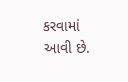કરવામાં આવી છે.